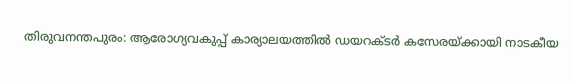തിരുവനന്തപുരം: ആരോഗ്യവകുപ്പ് കാര്യാലയത്തിൽ ഡയറക്ടർ കസേരയ്ക്കായി നാടകീയ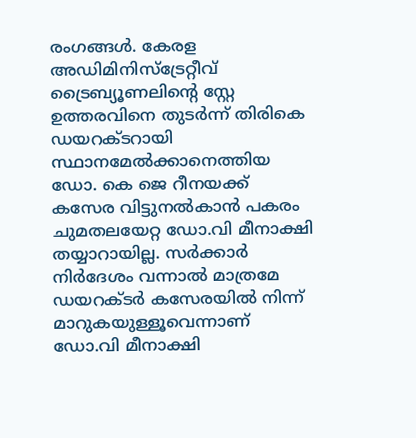രംഗങ്ങൾ. കേരള അഡിമിനിസ്ട്രേറ്റീവ് ട്രൈബ്യൂണലിന്റെ സ്റ്റേ ഉത്തരവിനെ തുടർന്ന് തിരികെ ഡയറക്ടറായി സ്ഥാനമേൽക്കാനെത്തിയ ഡോ. കെ ജെ റീനയക്ക് കസേര വിട്ടുനൽകാൻ പകരം ചുമതലയേറ്റ ഡോ.വി മീനാക്ഷി തയ്യാറായില്ല. സർക്കാർ നിർദേശം വന്നാൽ മാത്രമേ ഡയറക്ടർ കസേരയിൽ നിന്ന് മാറുകയുള്ളൂവെന്നാണ് ഡോ.വി മീനാക്ഷി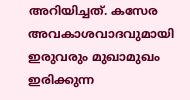അറിയിച്ചത്. കസേര അവകാശവാദവുമായി ഇരുവരും മുഖാമുഖം ഇരിക്കുന്ന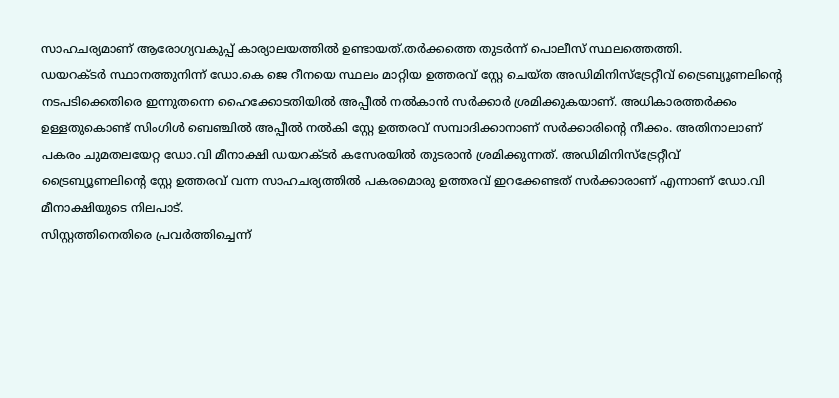സാഹചര്യമാണ് ആരോഗ്യവകുപ്പ് കാര്യാലയത്തിൽ ഉണ്ടായത്.തർക്കത്തെ തുടർന്ന് പൊലീസ് സ്ഥലത്തെത്തി.
ഡയറക്ടർ സ്ഥാനത്തുനിന്ന് ഡോ.കെ ജെ റീനയെ സ്ഥലം മാറ്റിയ ഉത്തരവ് സ്റ്റേ ചെയ്ത അഡിമിനിസ്ട്രേറ്റീവ് ട്രൈബ്യൂണലിന്റെ നടപടിക്കെതിരെ ഇന്നുതന്നെ ഹൈക്കോടതിയിൽ അപ്പീൽ നൽകാൻ സർക്കാർ ശ്രമിക്കുകയാണ്. അധികാരത്തർക്കം ഉള്ളതുകൊണ്ട് സിംഗിൾ ബെഞ്ചിൽ അപ്പീൽ നൽകി സ്റ്റേ ഉത്തരവ് സമ്പാദിക്കാനാണ് സർക്കാരിന്റെ നീക്കം. അതിനാലാണ് പകരം ചുമതലയേറ്റ ഡോ.വി മീനാക്ഷി ഡയറക്ടർ കസേരയിൽ തുടരാൻ ശ്രമിക്കുന്നത്. അഡിമിനിസ്ട്രേറ്റീവ് ട്രൈബ്യൂണലിന്റെ സ്റ്റേ ഉത്തരവ് വന്ന സാഹചര്യത്തിൽ പകരമൊരു ഉത്തരവ് ഇറക്കേണ്ടത് സർക്കാരാണ് എന്നാണ് ഡോ.വി മീനാക്ഷിയുടെ നിലപാട്.
സിസ്റ്റത്തിനെതിരെ പ്രവർത്തിച്ചെന്ന്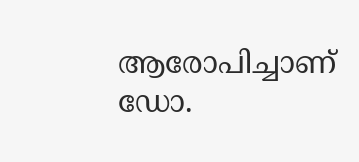ആരോപിച്ചാണ് ഡോ.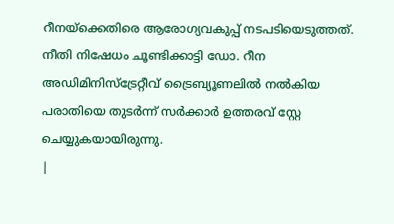റീനയ്ക്കെതിരെ ആരോഗ്യവകുപ്പ് നടപടിയെടുത്തത്. നീതി നിഷേധം ചൂണ്ടിക്കാട്ടി ഡോ. റീന അഡിമിനിസ്ട്രേറ്റീവ് ട്രൈബ്യൂണലിൽ നൽകിയ പരാതിയെ തുടർന്ന് സർക്കാർ ഉത്തരവ് സ്റ്റേ ചെയ്യുകയായിരുന്നു.
|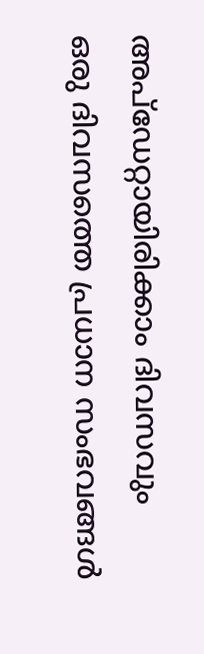അപ്ഡേറ്റായിരിക്കാം ദിവസവും
ഒരു ദിവസത്തെ പ്രധാന സംഭവങ്ങൾ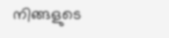നിങ്ങളുടെ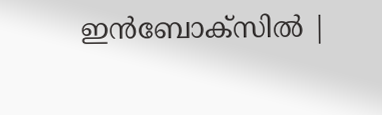ഇൻബോക്സിൽ |